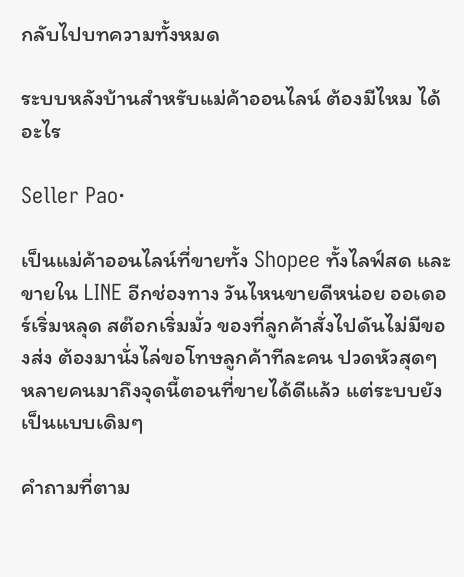กลับไปบทความทั้งหมด

ระบบหลังบ้านสำหรับแม่ค้าออนไลน์ ต้องมีไหม ได้อะไร

Seller Pao·

เป็นแม่ค้าออนไลน์ที่ขายทั้ง Shopee ทั้งไลฟ์สด และขายใน LINE อีกช่องทาง วันไหนขายดีหน่อย ออเดอร์เริ่มหลุด สต๊อกเริ่มมั่ว ของที่ลูกค้าสั่งไปดันไม่มีของส่ง ต้องมานั่งไล่ขอโทษลูกค้าทีละคน ปวดหัวสุดๆ หลายคนมาถึงจุดนี้ตอนที่ขายได้ดีแล้ว แต่ระบบยังเป็นแบบเดิมๆ

คำถามที่ตาม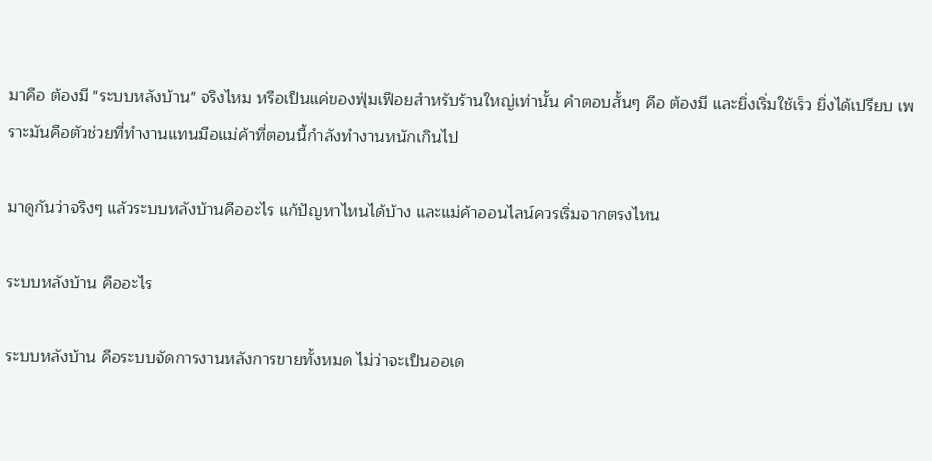มาคือ ต้องมี "ระบบหลังบ้าน" จริงไหม หรือเป็นแค่ของฟุ่มเฟือยสำหรับร้านใหญ่เท่านั้น คำตอบสั้นๆ คือ ต้องมี และยิ่งเริ่มใช้เร็ว ยิ่งได้เปรียบ เพราะมันคือตัวช่วยที่ทำงานแทนมือแม่ค้าที่ตอนนี้กำลังทำงานหนักเกินไป

มาดูกันว่าจริงๆ แล้วระบบหลังบ้านคืออะไร แก้ปัญหาไหนได้บ้าง และแม่ค้าออนไลน์ควรเริ่มจากตรงไหน

ระบบหลังบ้าน คืออะไร

ระบบหลังบ้าน คือระบบจัดการงานหลังการขายทั้งหมด ไม่ว่าจะเป็นออเด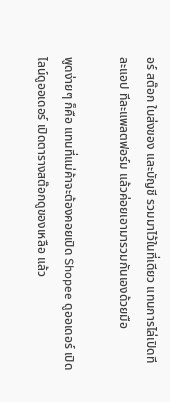อร์ สต๊อก ใบส่งของ และบัญชี รวมมาไว้ในที่เดียว แทนการไล่เปิดทีละแอป ทีละแพลตฟอร์ม แล้วค่อยเอามารวมกันเองด้วยมือ

พูดง่ายๆ ก็คือ แทนที่แม่ค้าจะต้องคอยเปิด Shopee ดูออเดอร์ เปิดไลน์ดูออเดอร์ เปิดตารางสต๊อกดูของเหลือ แล้ว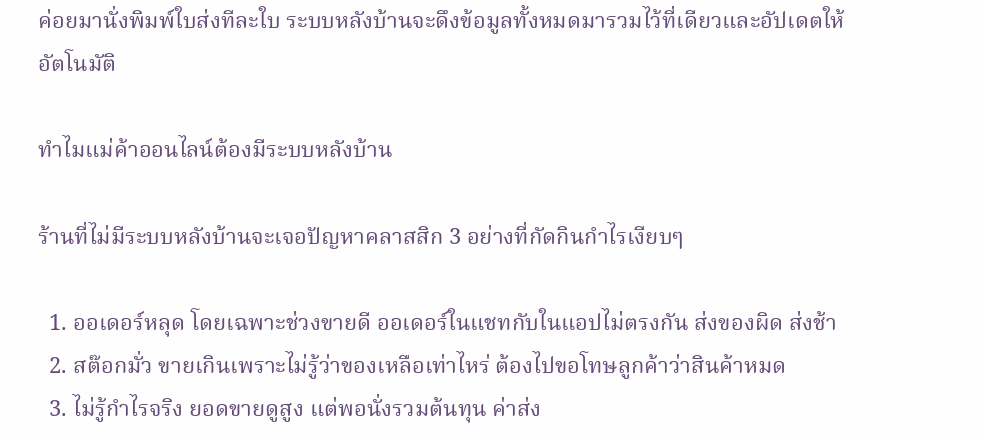ค่อยมานั่งพิมพ์ใบส่งทีละใบ ระบบหลังบ้านจะดึงข้อมูลทั้งหมดมารวมไว้ที่เดียวและอัปเดตให้อัตโนมัติ

ทำไมแม่ค้าออนไลน์ต้องมีระบบหลังบ้าน

ร้านที่ไม่มีระบบหลังบ้านจะเจอปัญหาคลาสสิก 3 อย่างที่กัดกินกำไรเงียบๆ

  1. ออเดอร์หลุด โดยเฉพาะช่วงขายดี ออเดอร์ในแชทกับในแอปไม่ตรงกัน ส่งของผิด ส่งช้า
  2. สต๊อกมั่ว ขายเกินเพราะไม่รู้ว่าของเหลือเท่าไหร่ ต้องไปขอโทษลูกค้าว่าสินค้าหมด
  3. ไม่รู้กำไรจริง ยอดขายดูสูง แต่พอนั่งรวมต้นทุน ค่าส่ง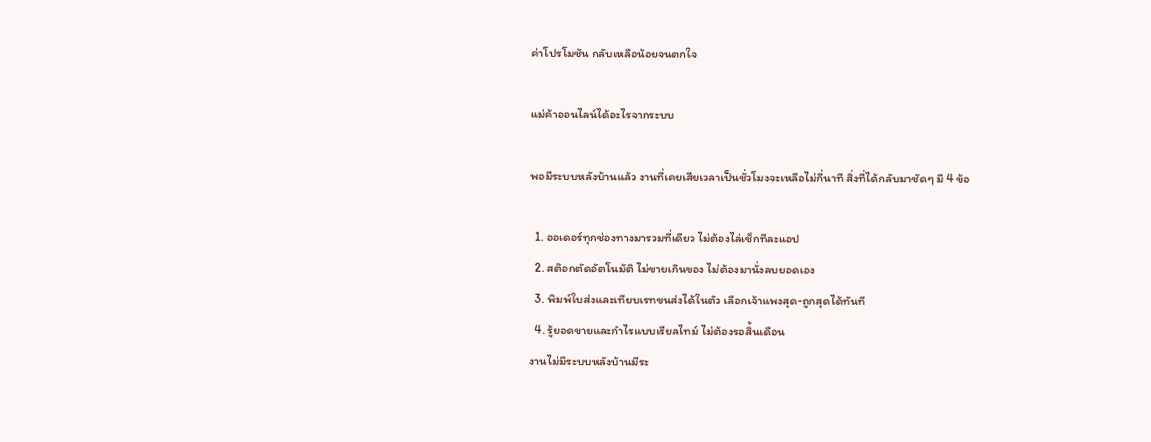ค่าโปรโมชัน กลับเหลือน้อยจนตกใจ

แม่ค้าออนไลน์ได้อะไรจากระบบ

พอมีระบบหลังบ้านแล้ว งานที่เคยเสียเวลาเป็นชั่วโมงจะเหลือไม่กี่นาที สิ่งที่ได้กลับมาชัดๆ มี 4 ข้อ

  1. ออเดอร์ทุกช่องทางมารวมที่เดียว ไม่ต้องไล่เช็กทีละแอป
  2. สต๊อกตัดอัตโนมัติ ไม่ขายเกินของ ไม่ต้องมานั่งลบยอดเอง
  3. พิมพ์ใบส่งและเทียบเรทขนส่งได้ในตัว เลือกเจ้าแพงสุด-ถูกสุดได้ทันที
  4. รู้ยอดขายและกำไรแบบเรียลไทม์ ไม่ต้องรอสิ้นเดือน
งานไม่มีระบบหลังบ้านมีระ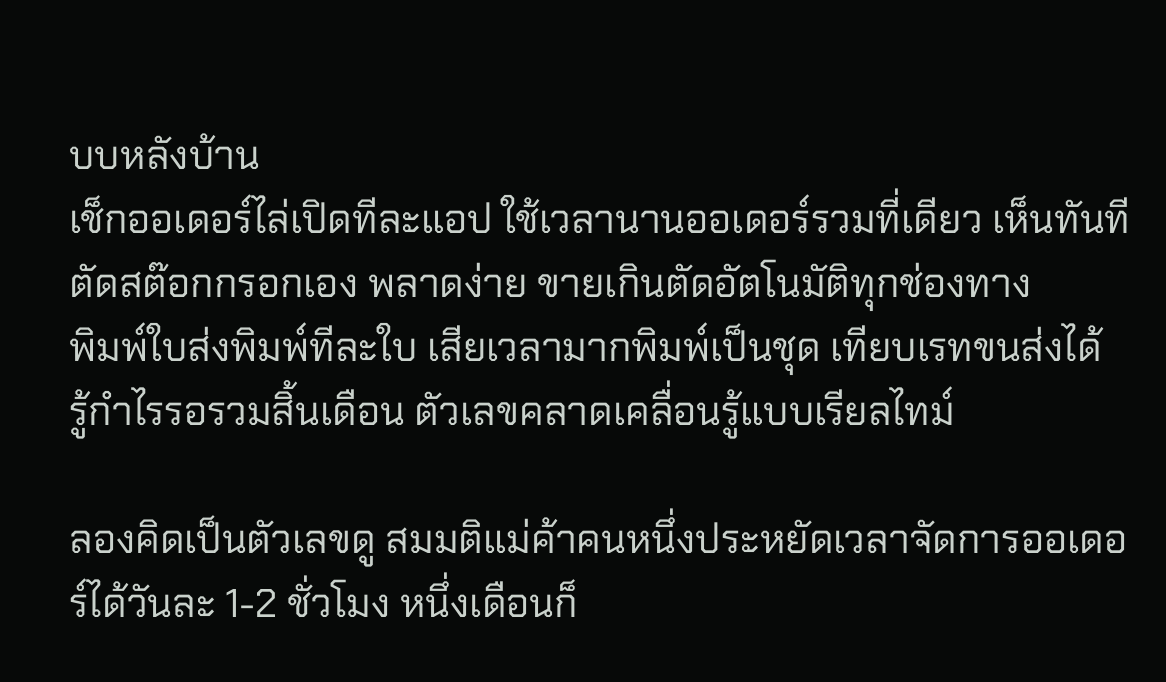บบหลังบ้าน
เช็กออเดอร์ไล่เปิดทีละแอป ใช้เวลานานออเดอร์รวมที่เดียว เห็นทันที
ตัดสต๊อกกรอกเอง พลาดง่าย ขายเกินตัดอัตโนมัติทุกช่องทาง
พิมพ์ใบส่งพิมพ์ทีละใบ เสียเวลามากพิมพ์เป็นชุด เทียบเรทขนส่งได้
รู้กำไรรอรวมสิ้นเดือน ตัวเลขคลาดเคลื่อนรู้แบบเรียลไทม์

ลองคิดเป็นตัวเลขดู สมมติแม่ค้าคนหนึ่งประหยัดเวลาจัดการออเดอร์ได้วันละ 1-2 ชั่วโมง หนึ่งเดือนก็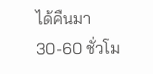ได้คืนมา 30-60 ชั่วโม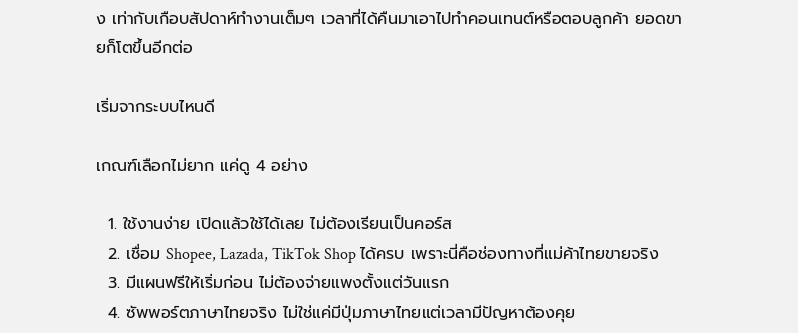ง เท่ากับเกือบสัปดาห์ทำงานเต็มๆ เวลาที่ได้คืนมาเอาไปทำคอนเทนต์หรือตอบลูกค้า ยอดขายก็โตขึ้นอีกต่อ

เริ่มจากระบบไหนดี

เกณฑ์เลือกไม่ยาก แค่ดู 4 อย่าง

  1. ใช้งานง่าย เปิดแล้วใช้ได้เลย ไม่ต้องเรียนเป็นคอร์ส
  2. เชื่อม Shopee, Lazada, TikTok Shop ได้ครบ เพราะนี่คือช่องทางที่แม่ค้าไทยขายจริง
  3. มีแผนฟรีให้เริ่มก่อน ไม่ต้องจ่ายแพงตั้งแต่วันแรก
  4. ซัพพอร์ตภาษาไทยจริง ไม่ใช่แค่มีปุ่มภาษาไทยแต่เวลามีปัญหาต้องคุย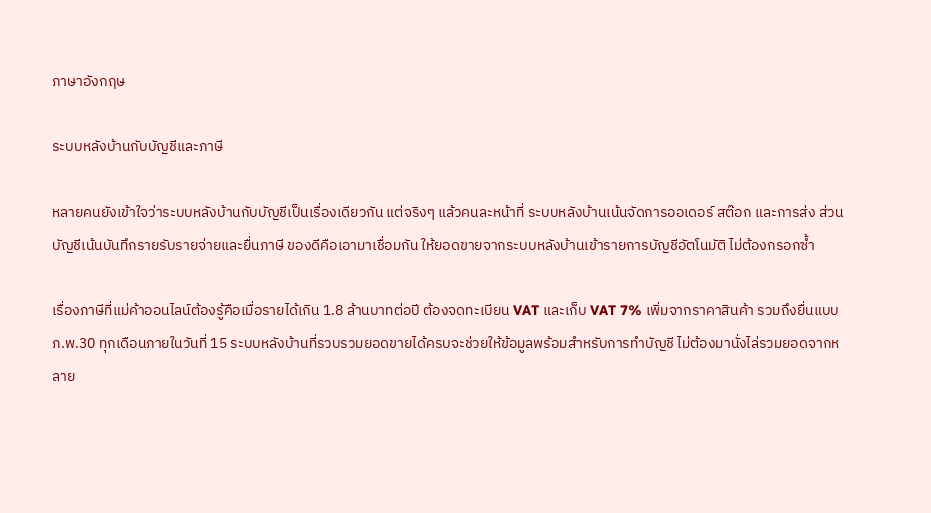ภาษาอังกฤษ

ระบบหลังบ้านกับบัญชีและภาษี

หลายคนยังเข้าใจว่าระบบหลังบ้านกับบัญชีเป็นเรื่องเดียวกัน แต่จริงๆ แล้วคนละหน้าที่ ระบบหลังบ้านเน้นจัดการออเดอร์ สต๊อก และการส่ง ส่วนบัญชีเน้นบันทึกรายรับรายจ่ายและยื่นภาษี ของดีคือเอามาเชื่อมกัน ให้ยอดขายจากระบบหลังบ้านเข้ารายการบัญชีอัตโนมัติ ไม่ต้องกรอกซ้ำ

เรื่องภาษีที่แม่ค้าออนไลน์ต้องรู้คือเมื่อรายได้เกิน 1.8 ล้านบาทต่อปี ต้องจดทะเบียน VAT และเก็บ VAT 7% เพิ่มจากราคาสินค้า รวมถึงยื่นแบบ ภ.พ.30 ทุกเดือนภายในวันที่ 15 ระบบหลังบ้านที่รวบรวมยอดขายได้ครบจะช่วยให้ข้อมูลพร้อมสำหรับการทำบัญชี ไม่ต้องมานั่งไล่รวมยอดจากหลาย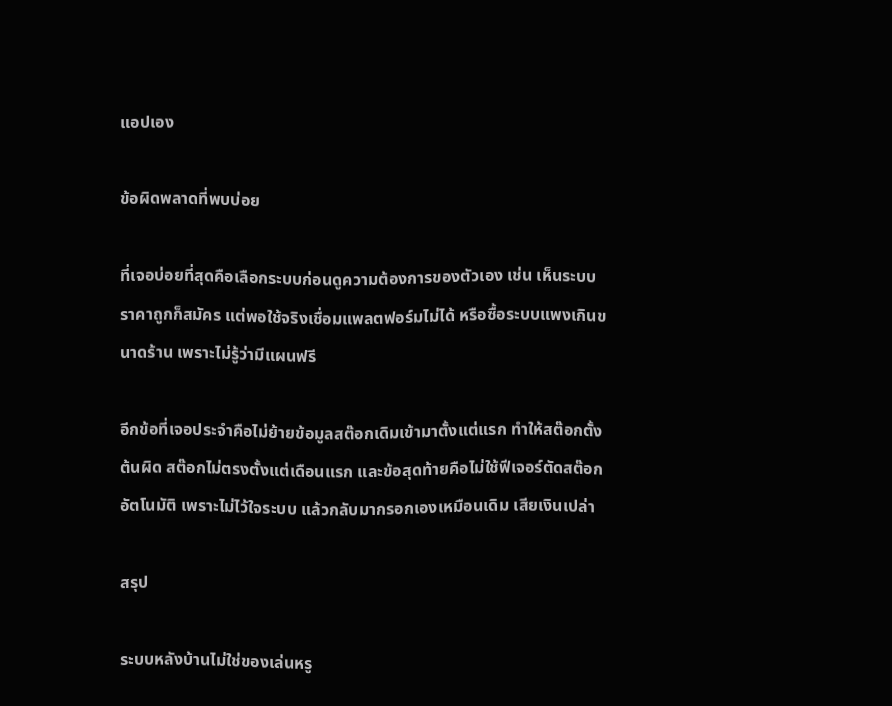แอปเอง

ข้อผิดพลาดที่พบบ่อย

ที่เจอบ่อยที่สุดคือเลือกระบบก่อนดูความต้องการของตัวเอง เช่น เห็นระบบราคาถูกก็สมัคร แต่พอใช้จริงเชื่อมแพลตฟอร์มไม่ได้ หรือซื้อระบบแพงเกินขนาดร้าน เพราะไม่รู้ว่ามีแผนฟรี

อีกข้อที่เจอประจำคือไม่ย้ายข้อมูลสต๊อกเดิมเข้ามาตั้งแต่แรก ทำให้สต๊อกตั้งต้นผิด สต๊อกไม่ตรงตั้งแต่เดือนแรก และข้อสุดท้ายคือไม่ใช้ฟีเจอร์ตัดสต๊อกอัตโนมัติ เพราะไม่ไว้ใจระบบ แล้วกลับมากรอกเองเหมือนเดิม เสียเงินเปล่า

สรุป

ระบบหลังบ้านไม่ใช่ของเล่นหรู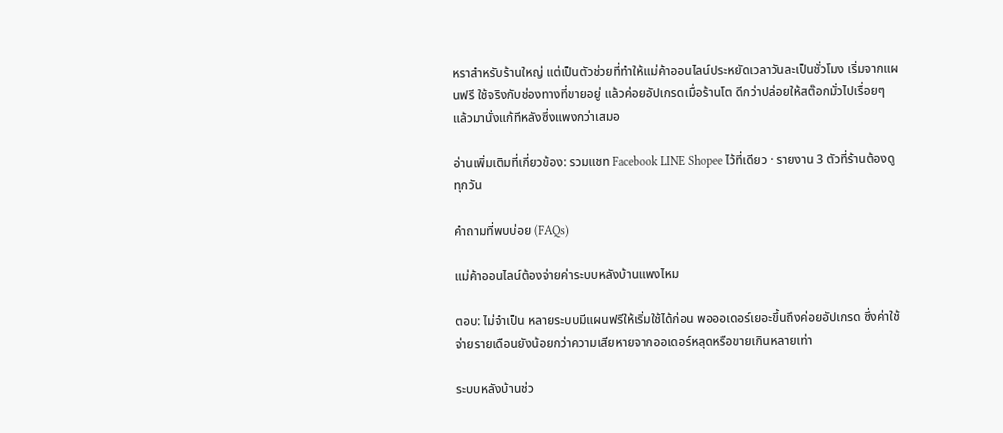หราสำหรับร้านใหญ่ แต่เป็นตัวช่วยที่ทำให้แม่ค้าออนไลน์ประหยัดเวลาวันละเป็นชั่วโมง เริ่มจากแผนฟรี ใช้จริงกับช่องทางที่ขายอยู่ แล้วค่อยอัปเกรดเมื่อร้านโต ดีกว่าปล่อยให้สต๊อกมั่วไปเรื่อยๆ แล้วมานั่งแก้ทีหลังซึ่งแพงกว่าเสมอ

อ่านเพิ่มเติมที่เกี่ยวข้อง: รวมแชท Facebook LINE Shopee ไว้ที่เดียว · รายงาน 3 ตัวที่ร้านต้องดูทุกวัน

คำถามที่พบบ่อย (FAQs)

แม่ค้าออนไลน์ต้องจ่ายค่าระบบหลังบ้านแพงไหม

ตอบ: ไม่จำเป็น หลายระบบมีแผนฟรีให้เริ่มใช้ได้ก่อน พอออเดอร์เยอะขึ้นถึงค่อยอัปเกรด ซึ่งค่าใช้จ่ายรายเดือนยังน้อยกว่าความเสียหายจากออเดอร์หลุดหรือขายเกินหลายเท่า

ระบบหลังบ้านช่ว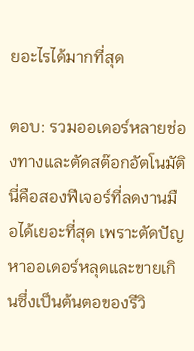ยอะไรได้มากที่สุด

ตอบ: รวมออเดอร์หลายช่องทางและตัดสต๊อกอัตโนมัติ นี่คือสองฟีเจอร์ที่ลดงานมือได้เยอะที่สุด เพราะตัดปัญหาออเดอร์หลุดและขายเกินซึ่งเป็นต้นตอของรีวิ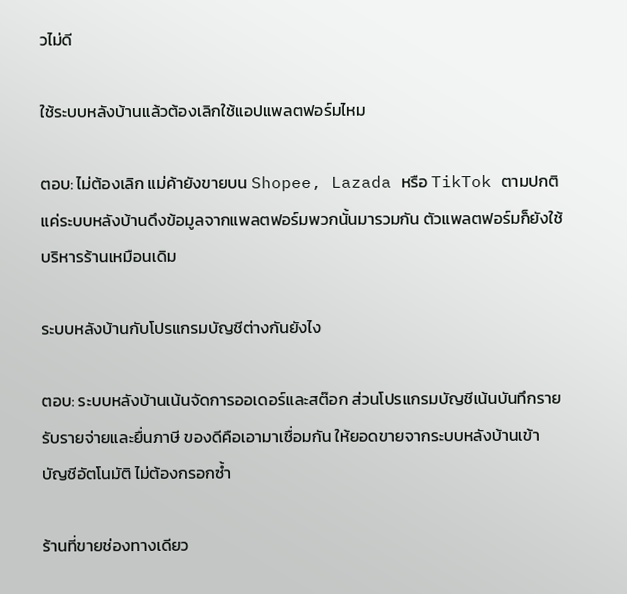วไม่ดี

ใช้ระบบหลังบ้านแล้วต้องเลิกใช้แอปแพลตฟอร์มไหม

ตอบ: ไม่ต้องเลิก แม่ค้ายังขายบน Shopee, Lazada หรือ TikTok ตามปกติ แค่ระบบหลังบ้านดึงข้อมูลจากแพลตฟอร์มพวกนั้นมารวมกัน ตัวแพลตฟอร์มก็ยังใช้บริหารร้านเหมือนเดิม

ระบบหลังบ้านกับโปรแกรมบัญชีต่างกันยังไง

ตอบ: ระบบหลังบ้านเน้นจัดการออเดอร์และสต๊อก ส่วนโปรแกรมบัญชีเน้นบันทึกรายรับรายจ่ายและยื่นภาษี ของดีคือเอามาเชื่อมกัน ให้ยอดขายจากระบบหลังบ้านเข้าบัญชีอัตโนมัติ ไม่ต้องกรอกซ้ำ

ร้านที่ขายช่องทางเดียว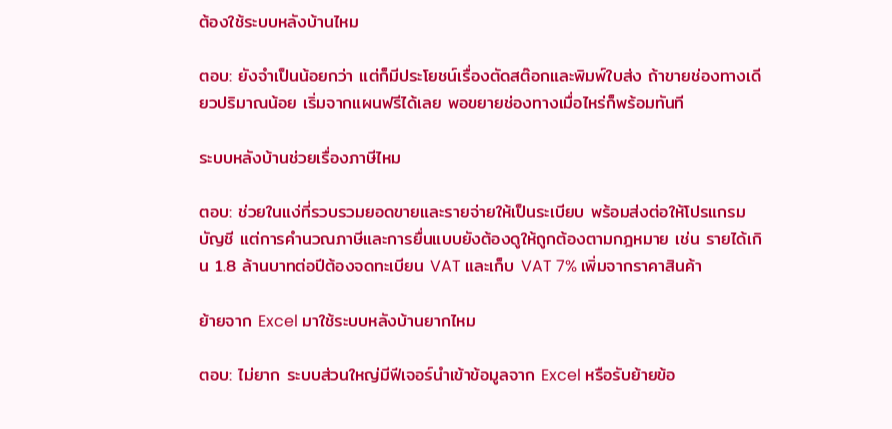ต้องใช้ระบบหลังบ้านไหม

ตอบ: ยังจำเป็นน้อยกว่า แต่ก็มีประโยชน์เรื่องตัดสต๊อกและพิมพ์ใบส่ง ถ้าขายช่องทางเดียวปริมาณน้อย เริ่มจากแผนฟรีได้เลย พอขยายช่องทางเมื่อไหร่ก็พร้อมทันที

ระบบหลังบ้านช่วยเรื่องภาษีไหม

ตอบ: ช่วยในแง่ที่รวบรวมยอดขายและรายจ่ายให้เป็นระเบียบ พร้อมส่งต่อให้โปรแกรมบัญชี แต่การคำนวณภาษีและการยื่นแบบยังต้องดูให้ถูกต้องตามกฎหมาย เช่น รายได้เกิน 1.8 ล้านบาทต่อปีต้องจดทะเบียน VAT และเก็บ VAT 7% เพิ่มจากราคาสินค้า

ย้ายจาก Excel มาใช้ระบบหลังบ้านยากไหม

ตอบ: ไม่ยาก ระบบส่วนใหญ่มีฟีเจอร์นำเข้าข้อมูลจาก Excel หรือรับย้ายข้อ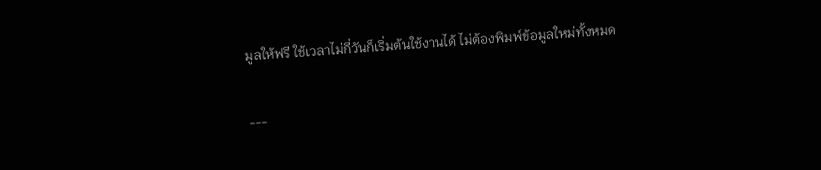มูลให้ฟรี ใช้เวลาไม่กี่วันก็เริ่มต้นใช้งานได้ ไม่ต้องพิมพ์ข้อมูลใหม่ทั้งหมด

---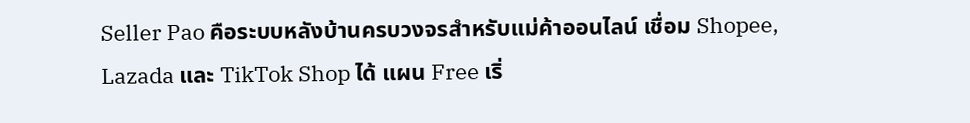Seller Pao คือระบบหลังบ้านครบวงจรสำหรับแม่ค้าออนไลน์ เชื่อม Shopee, Lazada และ TikTok Shop ได้ แผน Free เริ่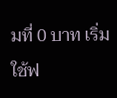มที่ 0 บาท เริ่มใช้ฟ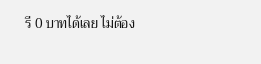รี 0 บาทได้เลย ไม่ต้อง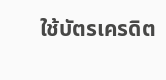ใช้บัตรเครดิต